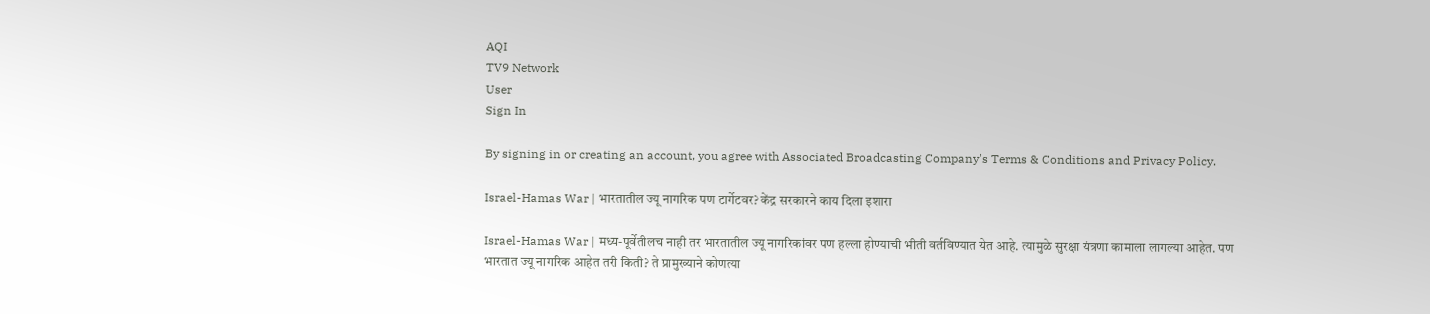AQI
TV9 Network
User
Sign In

By signing in or creating an account, you agree with Associated Broadcasting Company's Terms & Conditions and Privacy Policy.

Israel-Hamas War | भारतातील ज्यू नागरिक पण टार्गेटवर? केंद्र सरकारने काय दिला इशारा

Israel-Hamas War | मध्य-पूर्वेतीलच नाही तर भारतातील ज्यू नागरिकांवर पण हल्ला होण्याची भीती वर्तविण्यात येत आहे. त्यामुळे सुरक्षा यंत्रणा कामाला लागल्या आहेत. पण भारतात ज्यू नागरिक आहेत तरी किती? ते प्रामुख्याने कोणत्या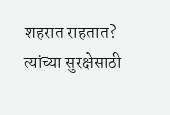शहरात राहतात? त्यांच्या सुरक्षेसाठी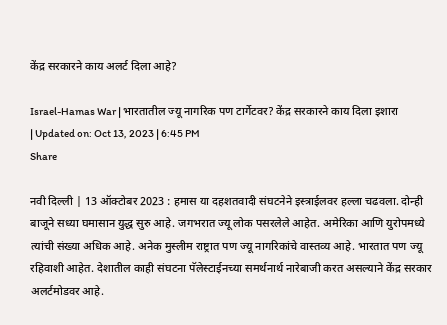केंद्र सरकारने काय अलर्ट दिला आहे?

Israel-Hamas War | भारतातील ज्यू नागरिक पण टार्गेटवर? केंद्र सरकारने काय दिला इशारा
| Updated on: Oct 13, 2023 | 6:45 PM
Share

नवी दिल्ली | 13 ऑक्टोबर 2023 : हमास या दहशतवादी संघटनेने इस्त्राईलवर हल्ला चढवला. दोन्ही बाजूने सध्या घमासान युद्ध सुरु आहे. जगभरात ज्यू लोक पसरलेले आहेत. अमेरिका आणि युरोपमध्ये त्यांची संख्या अधिक आहे. अनेक मुस्लीम राष्ट्रात पण ज्यू नागरिकांचे वास्तव्य आहे. भारतात पण ज्यू रहिवाशी आहेत. देशातील काही संघटना पॅलेस्टाईनच्या समर्थनार्थ नारेबाजी करत असल्याने केंद्र सरकार अलर्टमोडवर आहे.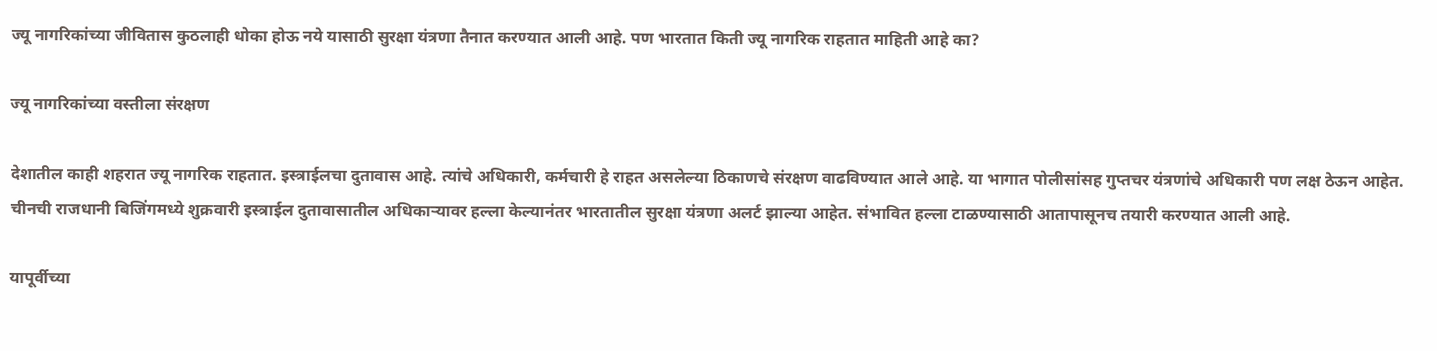ज्यू नागरिकांच्या जीवितास कुठलाही धोका होऊ नये यासाठी सुरक्षा यंत्रणा तैनात करण्यात आली आहे. पण भारतात किती ज्यू नागरिक राहतात माहिती आहे का?

ज्यू नागरिकांच्या वस्तीला संरक्षण

देशातील काही शहरात ज्यू नागरिक राहतात. इस्त्राईलचा दुतावास आहे. त्यांचे अधिकारी, कर्मचारी हे राहत असलेल्या ठिकाणचे संरक्षण वाढविण्यात आले आहे. या भागात पोलीसांसह गुप्तचर यंत्रणांचे अधिकारी पण लक्ष ठेऊन आहेत. चीनची राजधानी बिजिंगमध्ये शुक्रवारी इस्त्राईल दुतावासातील अधिकाऱ्यावर हल्ला केल्यानंतर भारतातील सुरक्षा यंत्रणा अलर्ट झाल्या आहेत. संभावित हल्ला टाळण्यासाठी आतापासूनच तयारी करण्यात आली आहे.

यापूर्वीच्या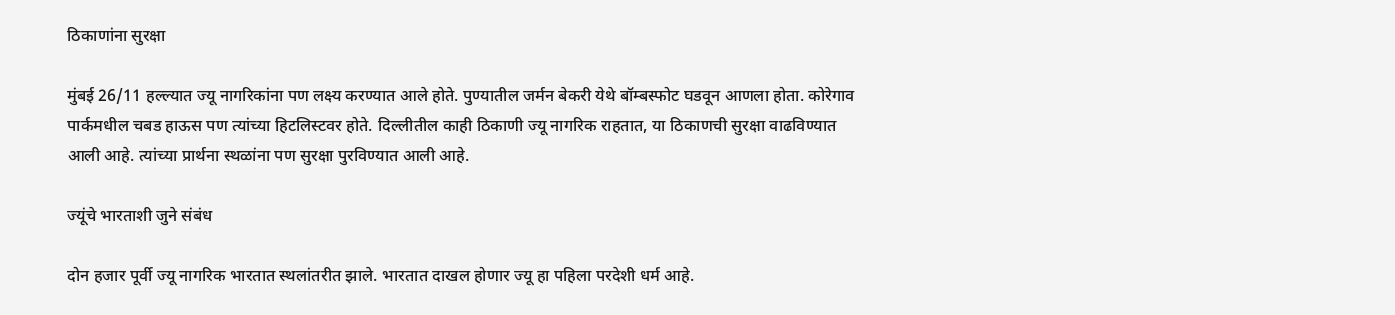ठिकाणांना सुरक्षा

मुंबई 26/11 हल्ल्यात ज्यू नागरिकांना पण लक्ष्य करण्यात आले होते. पुण्यातील जर्मन बेकरी येथे बॉम्बस्फोट घडवून आणला होता. कोरेगाव पार्कमधील चबड हाऊस पण त्यांच्या हिटलिस्टवर होते. दिल्लीतील काही ठिकाणी ज्यू नागरिक राहतात, या ठिकाणची सुरक्षा वाढविण्यात आली आहे. त्यांच्या प्रार्थना स्थळांना पण सुरक्षा पुरविण्यात आली आहे.

ज्यूंचे भारताशी जुने संबंध

दोन हजार पूर्वी ज्यू नागरिक भारतात स्थलांतरीत झाले. भारतात दाखल होणार ज्यू हा पहिला परदेशी धर्म आहे.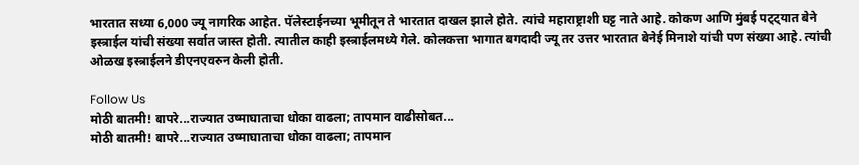भारतात सध्या 6,000 ज्यू नागरिक आहेत. पॅलेस्टाईनच्या भूमीतून ते भारतात दाखल झाले होते. त्यांचे महाराष्ट्राशी घट्ट नाते आहे. कोकण आणि मुंबई पट्ट्यात बेने इस्त्राईल यांची संख्या सर्वात जास्त होती. त्यातील काही इस्त्राईलमध्ये गेले. कोलकत्ता भागात बगदादी ज्यू तर उत्तर भारतात बेनेई मिनाशे यांची पण संख्या आहे. त्यांची ओळख इस्त्राईलने डीएनएवरुन केली होती.

Follow Us
मोठी बातमी! बापरे...राज्यात उष्माघाताचा धोका वाढला; तापमान वाढीसोबत...
मोठी बातमी! बापरे...राज्यात उष्माघाताचा धोका वाढला; तापमान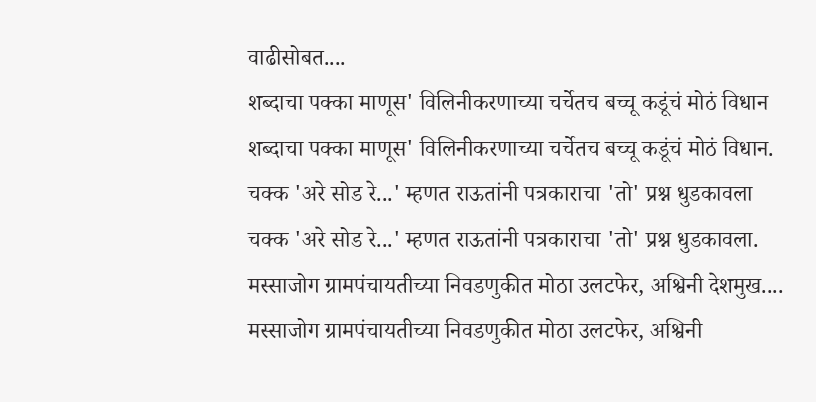वाढीसोबत....
शब्दाचा पक्का माणूस' विलिनीकरणाच्या चर्चेतच बच्चू कडूंचं मोठं विधान
शब्दाचा पक्का माणूस' विलिनीकरणाच्या चर्चेतच बच्चू कडूंचं मोठं विधान.
चक्क 'अरे सोड रे...' म्हणत राऊतांनी पत्रकाराचा 'तो' प्रश्न धुडकावला
चक्क 'अरे सोड रे...' म्हणत राऊतांनी पत्रकाराचा 'तो' प्रश्न धुडकावला.
मस्साजोग ग्रामपंचायतीच्या निवडणुकीत मोठा उलटफेर, अश्विनी देशमुख....
मस्साजोग ग्रामपंचायतीच्या निवडणुकीत मोठा उलटफेर, अश्विनी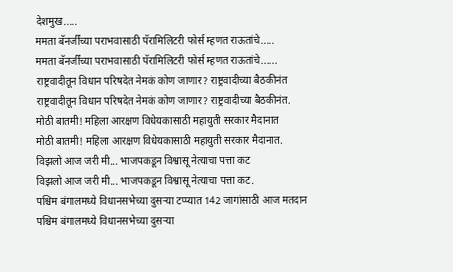देशमुख.....
ममता बॅनर्जींच्या पराभवासाठी पॅरामिलिटरी फोर्स म्हणत राऊतांचे.....
ममता बॅनर्जींच्या पराभवासाठी पॅरामिलिटरी फोर्स म्हणत राऊतांचे......
राष्ट्रवादीतून विधान परिषदेत नेमकं कोण जाणार? राष्ट्रवादीच्या बैठकीनंत
राष्ट्रवादीतून विधान परिषदेत नेमकं कोण जाणार? राष्ट्रवादीच्या बैठकीनंत.
मोठी बातमी! महिला आरक्षण विधेयकासाठी महायुती सरकार मैदानात
मोठी बातमी! महिला आरक्षण विधेयकासाठी महायुती सरकार मैदानात.
विझलो आज जरी मी... भाजपकडून विश्वासू नेत्याचा पत्ता कट
विझलो आज जरी मी... भाजपकडून विश्वासू नेत्याचा पत्ता कट.
पश्चिम बंगालमध्ये विधानसभेच्या दुसऱ्या टप्प्यात 142 जागांसाठी आज मतदान
पश्चिम बंगालमध्ये विधानसभेच्या दुसऱ्या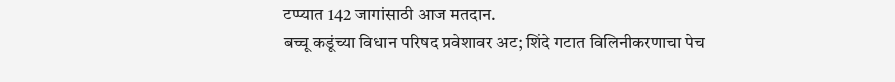टप्प्यात 142 जागांसाठी आज मतदान.
बच्चू कडूंच्या विधान परिषद प्रवेशावर अट; शिंदे गटात विलिनीकरणाचा पेच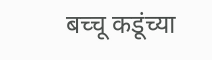बच्चू कडूंच्या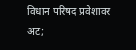विधान परिषद प्रवेशावर अट;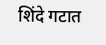शिंदे गटात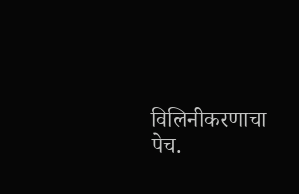विलिनीकरणाचा पेच.